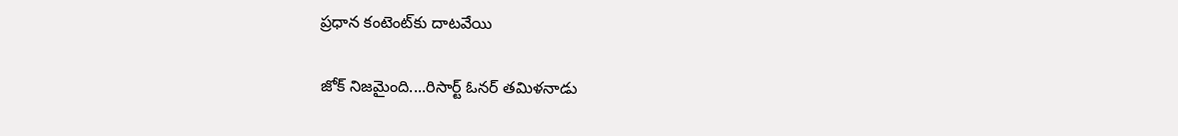ప్రధాన కంటెంట్‌కు దాటవేయి

జోక్‌ నిజమైంది....రిసార్ట్ ఓనర్‌ తమిళనాడు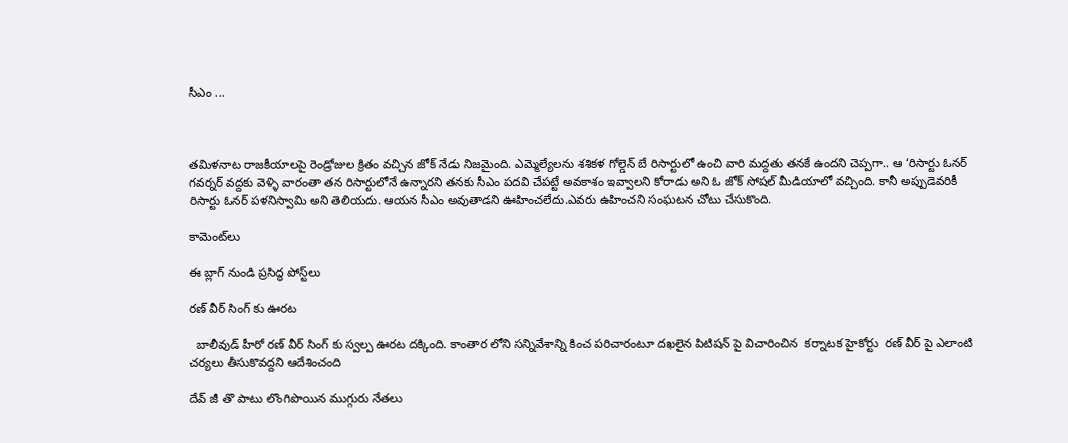సీఎం ...



తమిళనాట రాజకీయాలపై రెండ్రోజుల క్రితం వచ్చిన జోక్ నేడు నిజమైంది. ఎమ్మెల్యేలను శశికళ గోల్డెన్ బే రిసార్టులో ఉంచి వారి మద్దతు తనకే ఉందని చెప్పగా.. ఆ ‘రిసార్టు ఓనర్ గవర్నర్ వద్దకు వెళ్ళి వారంతా తన రిసార్టులోనే ఉన్నారని తనకు సీఎం పదవి చేపట్టే అవకాశం ఇవ్వాలని కోరాడు అని ఓ జోక్ సోషల్ మీడియాలో వచ్చింది. కానీ అప్పుడెవరికీ రిసార్టు ఓనర్ పళనిస్వామి అని తెలియదు. ఆయన సీఎం అవుతాడని ఊహించలేదు.ఎవరు ఉహించని సంఘటన చోటు చేసుకొంది.

కామెంట్‌లు

ఈ బ్లాగ్ నుండి ప్రసిద్ధ పోస్ట్‌లు

రణ్ వీర్ సింగ్ కు ఊరట

  బాలీవుడ్ హీరో రణ్ వీర్ సింగ్ కు స్వల్ప ఊరట దక్కింది. కాంతార లోని సన్నివేశాన్ని కించ పరిచారంటూ దఖలైన పిటిషన్ పై విచారించిన  కర్నాటక హైకోర్టు  రణ్ వీర్ పై ఎలాంటి చర్యలు తీసుకొవద్దని ఆదేశించంది

దేవ్ జీ తొ పాటు లొంగిపొయిన ముగ్గురు నేతలు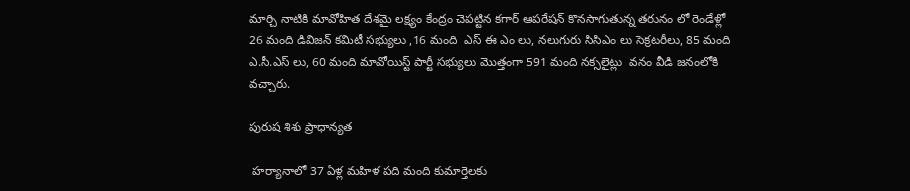మార్చి నాటికి మావోహిత దేశమై లక్ష్యం కేంద్రం చెపట్టిన కగార్ ఆపరేషన్ కొనసాగుతున్న తరునం లో రెండేళ్లో 26 మంది డివిజన్ కమిటీ సభ్యులు ,16 మంది  ఎస్ ఈ ఎం లు, నలుగురు సిసిఎం లు సెక్రటరీలు, 85 మంది ఎ.సీ.ఎస్ లు, 60 మంది మావోయిస్ట్ పార్టీ సభ్యులు మొత్తంగా 591 మంది నక్సలైట్లు  వనం వీడి జనంలోకి  వచ్చారు.

పురుష శిశు ప్రాధాన్యత

 హర్యానాలో 37 ఏళ్ల మహిళ పది మంది కుమార్తెలకు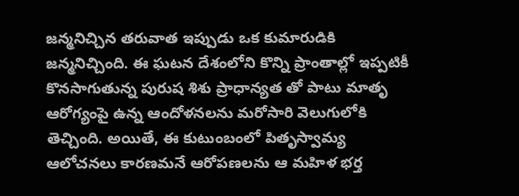జన్మనిచ్చిన తరువాత ఇప్పుడు ఒక కుమారుడికి జన్మనిచ్చింది. ఈ ఘటన దేశంలోని కొన్ని ప్రాంతాల్లో ఇప్పటికీ కొనసాగుతున్న పురుష శిశు ప్రాధాన్యత తో పాటు మాతృ ఆరోగ్యంపై ఉన్న ఆందోళనలను మరోసారి వెలుగులోకి తెచ్చింది. అయితే, ఈ కుటుంబంలో పితృస్వామ్య ఆలోచనలు కారణమనే ఆరోపణలను ఆ మహిళ భర్త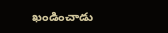ఖండించాడు